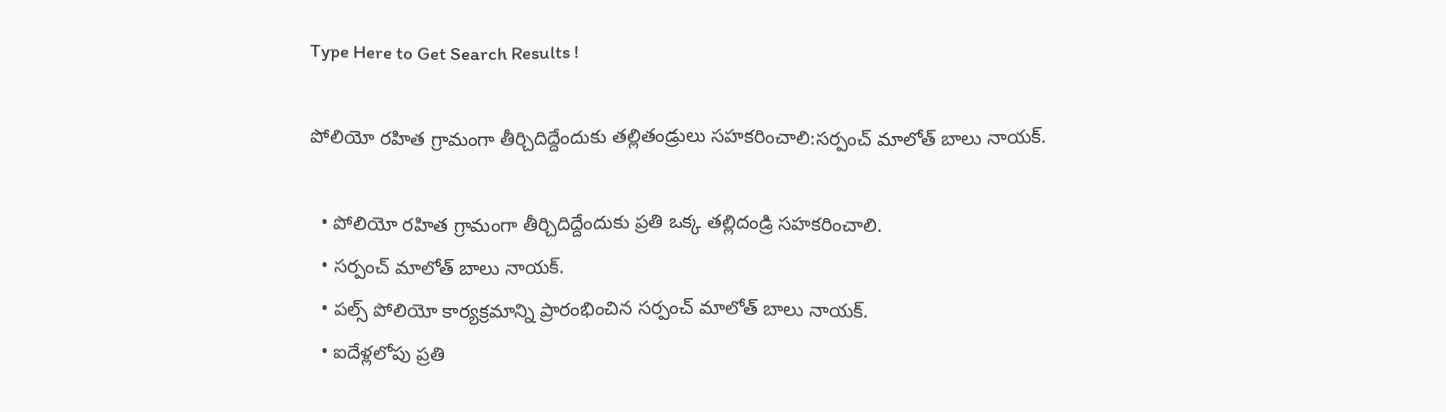Type Here to Get Search Results !

పోలియో రహిత గ్రామంగా తీర్చిదిద్దేందుకు తల్లితండ్రులు సహకరించాలి:సర్పంచ్ మాలోత్ బాలు నాయక్.

  • పోలియో రహిత గ్రామంగా తీర్చిదిద్దేందుకు ప్రతి ఒక్క తల్లిదండ్రి సహకరించాలి.
  • సర్పంచ్ మాలోత్ బాలు నాయక్.
  • పల్స్ పోలియో కార్యక్రమాన్ని ప్రారంభించిన సర్పంచ్ మాలోత్ బాలు నాయక్.
  • ఐదేళ్లలోపు ప్రతి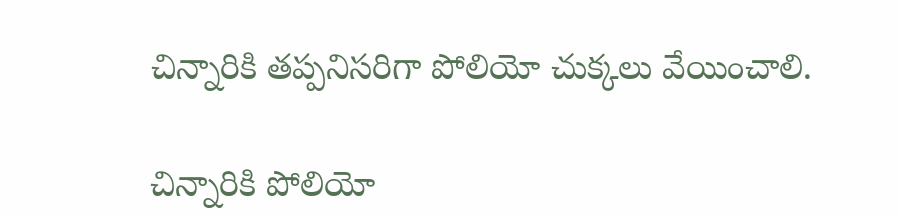చిన్నారికి తప్పనిసరిగా పోలియో చుక్కలు వేయించాలి.

చిన్నారికి పోలియో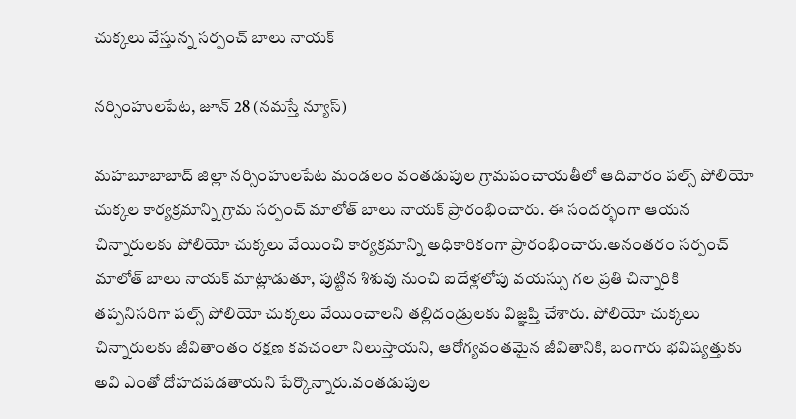చుక్కలు వేస్తున్న సర్పంచ్ బాలు నాయక్

నర్సింహులపేట, జూన్ 28 (నమస్తే న్యూస్)

మహబూబాబాద్ జిల్లా నర్సింహులపేట మండలం వంతడుపుల గ్రామపంచాయతీలో ఆదివారం పల్స్ పోలియో చుక్కల కార్యక్రమాన్ని గ్రామ సర్పంచ్ మాలోత్ బాలు నాయక్ ప్రారంభించారు. ఈ సందర్భంగా ఆయన చిన్నారులకు పోలియో చుక్కలు వేయించి కార్యక్రమాన్ని అధికారికంగా ప్రారంభించారు.అనంతరం సర్పంచ్ మాలోత్ బాలు నాయక్ మాట్లాడుతూ, పుట్టిన శిశువు నుంచి ఐదేళ్లలోపు వయస్సు గల ప్రతి చిన్నారికి తప్పనిసరిగా పల్స్ పోలియో చుక్కలు వేయించాలని తల్లిదండ్రులకు విజ్ఞప్తి చేశారు. పోలియో చుక్కలు చిన్నారులకు జీవితాంతం రక్షణ కవచంలా నిలుస్తాయని, ఆరోగ్యవంతమైన జీవితానికి, బంగారు భవిష్యత్తుకు అవి ఎంతో దోహదపడతాయని పేర్కొన్నారు.వంతడుపుల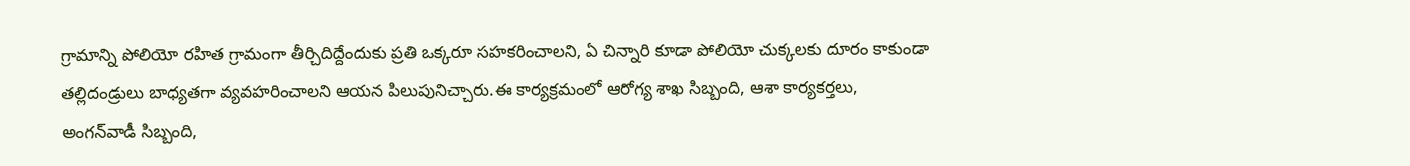గ్రామాన్ని పోలియో రహిత గ్రామంగా తీర్చిదిద్దేందుకు ప్రతి ఒక్కరూ సహకరించాలని, ఏ చిన్నారి కూడా పోలియో చుక్కలకు దూరం కాకుండా తల్లిదండ్రులు బాధ్యతగా వ్యవహరించాలని ఆయన పిలుపునిచ్చారు.ఈ కార్యక్రమంలో ఆరోగ్య శాఖ సిబ్బంది, ఆశా కార్యకర్తలు, అంగన్‌వాడీ సిబ్బంది,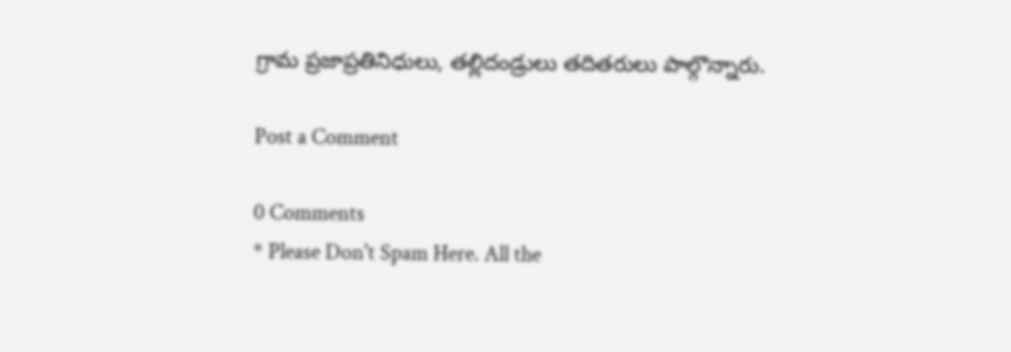గ్రామ ప్రజాప్రతినిధులు, తల్లిదండ్రులు తదితరులు పాల్గొన్నారు.

Post a Comment

0 Comments
* Please Don't Spam Here. All the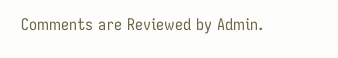Comments are Reviewed by Admin.